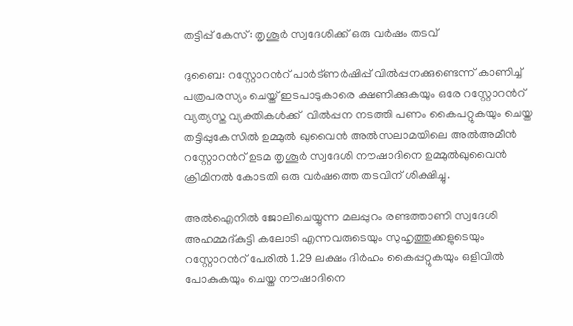തട്ടിപ്പ് കേസ്: തൃശൂർ സ്വദേശിക്ക് ഒരു വർഷം തടവ്

ദുബൈ: റസ്റ്റോറൻറ് പാർട്ണർഷിപ്പ് വിൽപ്പനക്കുണ്ടെന്ന് കാണിച്ച് പത്രപരസ്യം ചെയ്ത് ഇടപാടുകാരെ ക്ഷണിക്കുകയും ഒരേ റസ്റ്റോറൻറ് വ്യത്യസ്ത വ്യക്തികൾക്ക്  വിൽപ്പന നടത്തി പണം കൈപറ്റുകയും ചെയ്ത തട്ടിപ്പുകേസിൽ ഉമ്മുൽ ഖുവൈൻ അൽസലാമയിലെ അൽഅമീൻ റസ്റ്റോറൻറ് ഉടമ തൃശൂർ സ്വദേശി നൗഷാദിനെ ഉമ്മുൽഖുവൈൻ ക്രിമിനൽ കോടതി ഒരു വർഷത്തെ തടവിന് ശിക്ഷിച്ചു.

അൽഐനിൽ ജോലിചെയ്യുന്ന മലപ്പുറം രണ്ടത്താണി സ്വദേശി അഹമ്മദ്കുട്ടി കലോടി എന്നവരുടെയും സുഹൃത്തുക്കളുടെയും റസ്റ്റോറൻറ് പേരിൽ 1.29 ലക്ഷം ദിർഹം കൈപ്പറ്റുകയും ഒളിവിൽ പോകുകയും ചെയ്ത നൗഷാദിനെ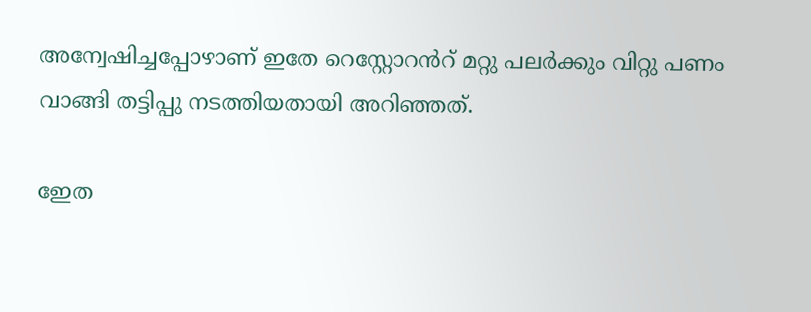അന്വേഷിച്ചപ്പോഴാണ് ഇതേ റെസ്റ്റോറൻറ് മറ്റു പലർക്കും വിറ്റു പണം വാങ്ങി തട്ടിപ്പു നടത്തിയതായി അറിഞ്ഞത്.

ഇേത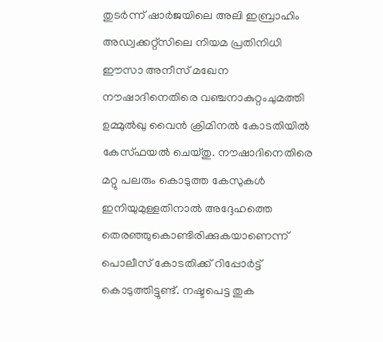തുടർന്ന് ഷാർജയിലെ അലി ഇബ്രാഹിം അഡ്വക്കറ്റ്സിലെ നിയമ പ്രതിനിധി ഈസാ അനീസ് മഖേന നൗഷാദിനെതിരെ വഞ്ചനാകുറ്റംചുമത്തി ഉമ്മുൽഖു വൈൻ ക്രിമിനൽ കോടതിയിൽ കേസ്ഫയൽ ചെയ്തു. നൗഷാദിനെതിരെ മറ്റു പലരും കൊടുത്ത കേസുകൾ ഇനിയുമുള്ളതിനാൽ അദ്ദേഹത്തെ തെരഞ്ഞുകൊണ്ടിരിക്കുകയാണെന്ന് പൊലീസ് കോടതിക്ക് റിപ്പോർട്ട് കൊടുത്തിട്ടുണ്ട്. നഷ്ടപെട്ട തുക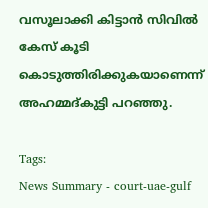വസൂലാക്കി കിട്ടാൻ സിവിൽ കേസ് കൂടി കൊടുത്തിരിക്കുകയാണെന്ന് അഹമ്മദ്കുട്ടി പറഞ്ഞു.

Tags:
News Summary - court-uae-gulf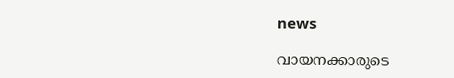news

വായനക്കാരുടെ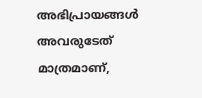അഭിപ്രായങ്ങള്‍ അവരുടേത് മാത്രമാണ്,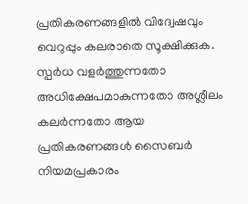പ്രതികരണങ്ങളിൽ വിദ്വേഷവും വെറുപ്പും കലരാതെ സൂക്ഷിക്കുക. സ്പർധ വളർത്തുന്നതോ അധിക്ഷേപമാകുന്നതോ അശ്ലീലം കലർന്നതോ ആയ പ്രതികരണങ്ങൾ സൈബർ നിയമപ്രകാരം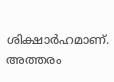ശിക്ഷാർഹമാണ്. അത്തരം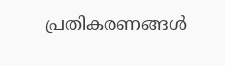പ്രതികരണങ്ങൾ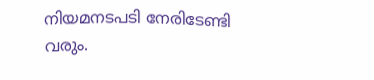നിയമനടപടി നേരിടേണ്ടി വരും.